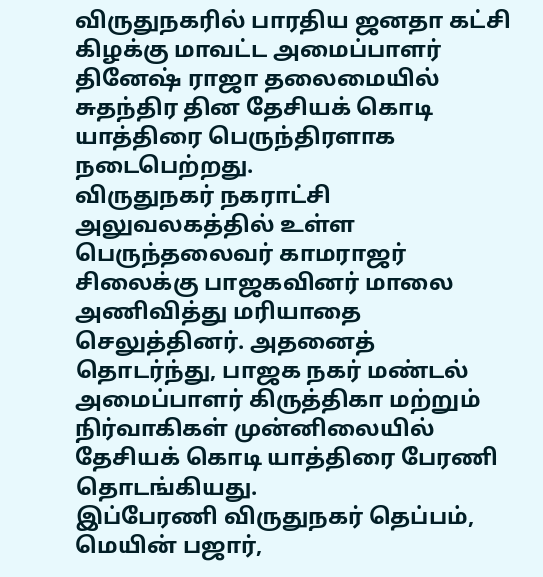விருதுநகரில் பாரதிய ஜனதா கட்சி கிழக்கு மாவட்ட அமைப்பாளர் தினேஷ் ராஜா தலைமையில் சுதந்திர தின தேசியக் கொடி யாத்திரை பெருந்திரளாக நடைபெற்றது.
விருதுநகர் நகராட்சி அலுவலகத்தில் உள்ள பெருந்தலைவர் காமராஜர் சிலைக்கு பாஜகவினர் மாலை அணிவித்து மரியாதை செலுத்தினர். அதனைத் தொடர்ந்து, பாஜக நகர் மண்டல் அமைப்பாளர் கிருத்திகா மற்றும் நிர்வாகிகள் முன்னிலையில் தேசியக் கொடி யாத்திரை பேரணி தொடங்கியது.
இப்பேரணி விருதுநகர் தெப்பம், மெயின் பஜார்,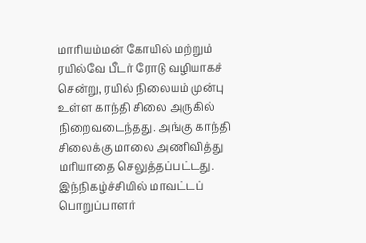மாரியம்மன் கோயில் மற்றும் ரயில்வே பீடர் ரோடு வழியாகச் சென்று, ரயில் நிலையம் முன்பு உள்ள காந்தி சிலை அருகில் நிறைவடைந்தது. அங்கு காந்தி சிலைக்கு மாலை அணிவித்து மரியாதை செலுத்தப்பட்டது. இந்நிகழ்ச்சியில் மாவட்டப் பொறுப்பாளர்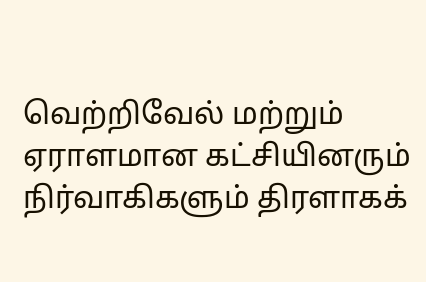வெற்றிவேல் மற்றும் ஏராளமான கட்சியினரும் நிர்வாகிகளும் திரளாகக்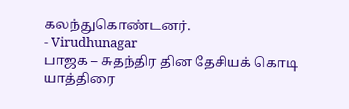கலந்துகொண்டனர்.
- Virudhunagar
பாஜக – சுதந்திர தின தேசியக் கொடி யாத்திரை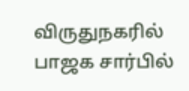விருதுநகரில் பாஜக சார்பில்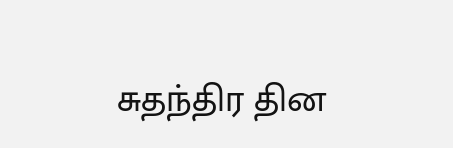சுதந்திர தின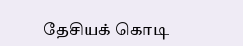தேசியக் கொடி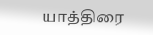யாத்திரை